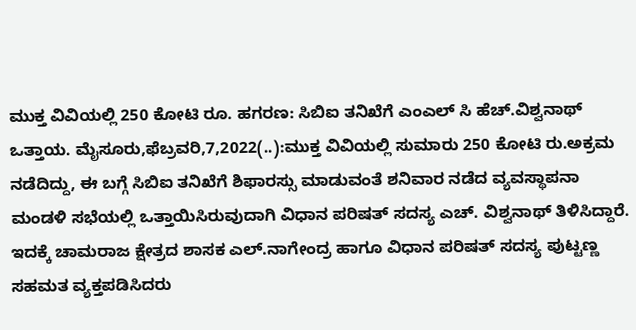ಮುಕ್ತ ವಿವಿಯಲ್ಲಿ 250 ಕೋಟಿ ರೂ. ಹಗರಣ: ಸಿಬಿಐ ತನಿಖೆಗೆ ಎಂಎಲ್ ಸಿ ಹೆಚ್.ವಿಶ್ವನಾಥ್ ಒತ್ತಾಯ. ಮೈಸೂರು,ಫೆಬ್ರವರಿ,7,2022(..):ಮುಕ್ತ ವಿವಿಯಲ್ಲಿ ಸುಮಾರು 250 ಕೋಟಿ ರು.ಅಕ್ರಮ ನಡೆದಿದ್ದು, ಈ ಬಗ್ಗೆ ಸಿಬಿಐ ತನಿಖೆಗೆ ಶಿಫಾರಸ್ಸು ಮಾಡುವಂತೆ ಶನಿವಾರ ನಡೆದ ವ್ಯವಸ್ಥಾಪನಾ ಮಂಡಳಿ ಸಭೆಯಲ್ಲಿ ಒತ್ತಾಯಿಸಿರುವುದಾಗಿ ವಿಧಾನ ಪರಿಷತ್ ಸದಸ್ಯ ಎಚ್. ವಿಶ್ವನಾಥ್ ತಿಳಿಸಿದ್ದಾರೆ. ಇದಕ್ಕೆ ಚಾಮರಾಜ ಕ್ಷೇತ್ರದ ಶಾಸಕ ಎಲ್.ನಾಗೇಂದ್ರ ಹಾಗೂ ವಿಧಾನ ಪರಿಷತ್‌ ಸದಸ್ಯ ಪುಟ್ಟಣ್ಣ ಸಹಮತ ವ್ಯಕ್ತಪಡಿಸಿದರು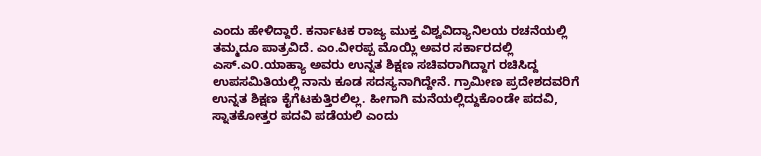ಎಂದು ಹೇಳಿದ್ದಾರೆ. ಕರ್ನಾಟಕ ರಾಜ್ಯ ಮುಕ್ತ ವಿಶ್ವವಿದ್ಯಾನಿಲಯ ರಚನೆಯಲ್ಲಿ ತಮ್ಮದೂ ಪಾತ್ರವಿದೆ. ಎಂ.ವೀರಪ್ಪ ಮೊಯ್ಲಿ ಅವರ ಸರ್ಕಾರದಲ್ಲಿ ಎಸ್.ಎ೦.ಯಾಹ್ಯಾ ಅವರು ಉನ್ನತ ಶಿಕ್ಷಣ ಸಚಿವರಾಗಿದ್ದಾಗ ರಚಿಸಿದ್ದ ಉಪಸಮಿತಿಯಲ್ಲಿ ನಾನು ಕೂಡ ಸದಸ್ಯನಾಗಿದ್ದೇನೆ. ಗ್ರಾಮೀಣ ಪ್ರದೇಶದವರಿಗೆ ಉನ್ನತ ಶಿಕ್ಷಣ ಕೈಗೆಟಕುತ್ತಿರಲಿಲ್ಲ. ಹೀಗಾಗಿ ಮನೆಯಲ್ಲಿದ್ದುಕೊಂಡೇ ಪದವಿ, ಸ್ನಾತಕೋತ್ತರ ಪದವಿ ಪಡೆಯಲಿ ಎಂದು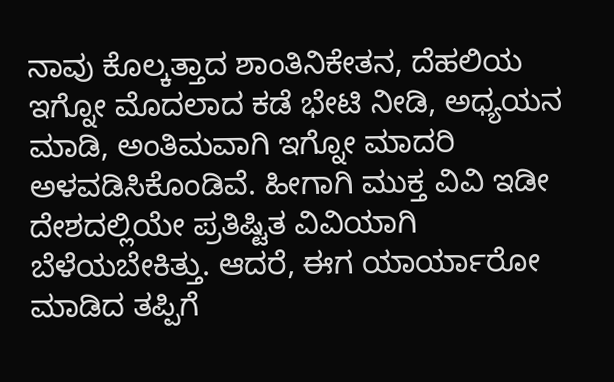ನಾವು ಕೊಲ್ಕತ್ತಾದ ಶಾಂತಿನಿಕೇತನ, ದೆಹಲಿಯ ಇಗ್ನೋ ಮೊದಲಾದ ಕಡೆ ಭೇಟಿ ನೀಡಿ, ಅಧ್ಯಯನ ಮಾಡಿ, ಅಂತಿಮವಾಗಿ ಇಗ್ನೋ ಮಾದರಿ ಅಳವಡಿಸಿಕೊಂಡಿವೆ. ಹೀಗಾಗಿ ಮುಕ್ತ ವಿವಿ ಇಡೀ ದೇಶದಲ್ಲಿಯೇ ಪ್ರತಿಷ್ಟಿತ ವಿವಿಯಾಗಿ ಬೆಳೆಯಬೇಕಿತ್ತು. ಆದರೆ, ಈಗ ಯಾರ್ಯಾರೋ ಮಾಡಿದ ತಪ್ಪಿಗೆ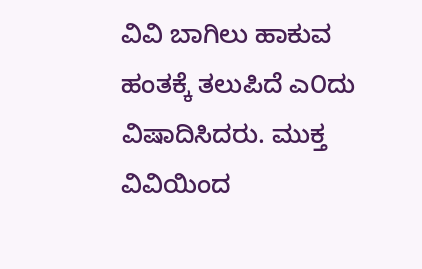ವಿವಿ ಬಾಗಿಲು ಹಾಕುವ ಹಂತಕ್ಕೆ ತಲುಪಿದೆ ಎ೦ದು ವಿಷಾದಿಸಿದರು. ಮುಕ್ತ ವಿವಿಯಿಂದ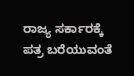ರಾಜ್ಯ ಸರ್ಕಾರಕ್ಕೆ ಪತ್ರ ಬರೆಯುವಂತೆ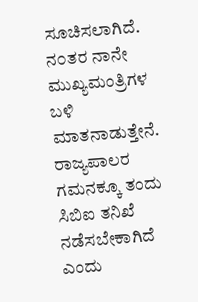ಸೂಚಿಸಲಾಗಿದೆ. ನ೦ತರ ನಾನೇ ಮುಖ್ಯಮಂತ್ರಿಗಳ ಬಳಿ ಮಾತನಾಡುತ್ತೇನೆ. ರಾಜ್ಯಪಾಲರ ಗಮನಕ್ಕೂ ತಂದು ಸಿಬಿಐ ತನಿಖೆ ನಡೆಸಬೇಕಾಗಿದೆ ಎಂದು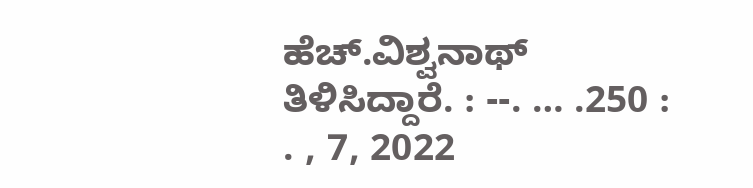ಹೆಚ್.ವಿಶ್ವನಾಥ್ ತಿಳಿಸಿದ್ದಾರೆ. : --. … .250 : . , 7, 2022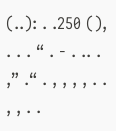(..): . .250 (), . . . “ . - . .. . ,” .“ . , , , , . . , , . .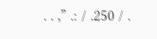. . ,” .: / .250 / .